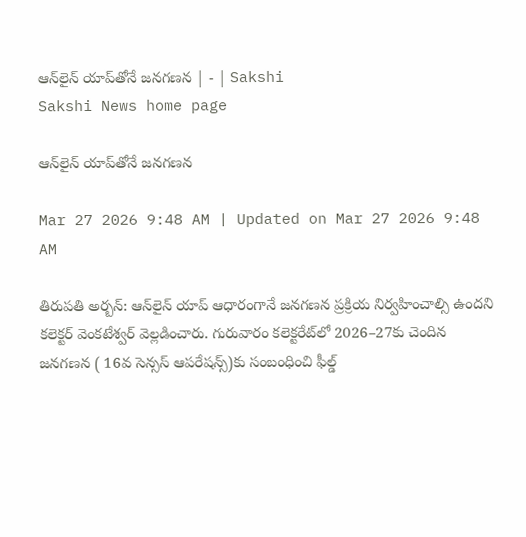ఆన్‌లైన్‌ యాప్‌తోనే జనగణన | - | Sakshi
Sakshi News home page

ఆన్‌లైన్‌ యాప్‌తోనే జనగణన

Mar 27 2026 9:48 AM | Updated on Mar 27 2026 9:48 AM

తిరుపతి అర్బన్‌: ఆన్‌లైన్‌ యాప్‌ ఆధారంగానే జనగణన ప్రక్రియ నిర్వహించాల్సి ఉందని కలెక్టర్‌ వెంకటేశ్వర్‌ వెల్లడించారు. గురువారం కలెక్టరేట్‌లో 2026–27కు చెందిన జనగణన ( 16వ సెన్సస్‌ ఆపరేషన్స్‌)కు సంబంధించి ఫీల్డ్‌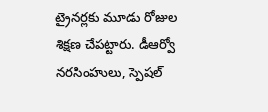ట్రైనర్లకు మూడు రోజుల శిక్షణ చేపట్టారు. డీఆర్వో నరసింహులు, స్పెషల్‌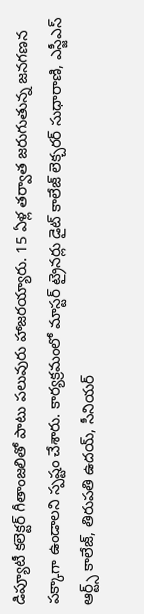డిప్యూటీ కలెక్టర్‌ గీతాంజలితో పాటు పలువురు హాజరయ్యారు. 15 ఏళ్ల తర్వాత జరుగుతున్న జనగణన పక్కాగా ఉండాలని స్పష్టం చేశారు. కార్యక్రమంలో మాస్టర్‌ ట్రైనర్లు డైట్‌ కాలేజ్‌ లెక్చరర్‌ సుధారాణి, ఎస్జీఎస్‌ ఆర్ట్స్‌ కాలేజ్‌, తిరుపతి ఉదయ్‌, సీనియర్‌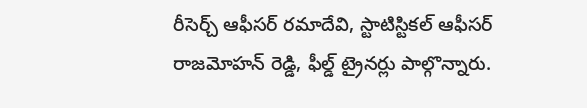రీసెర్చ్‌ ఆఫీసర్‌ రమాదేవి, స్టాటిస్టికల్‌ ఆఫీసర్‌ రాజమోహన్‌ రెడ్డి, ఫీల్డ్‌ ట్రైనర్లు పాల్గొన్నారు.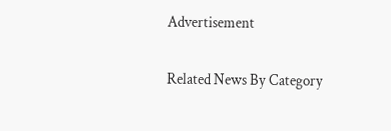Advertisement

Related News By Category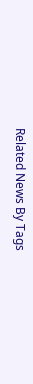Related News By Tags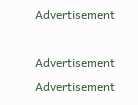Advertisement

Advertisement
Advertisement